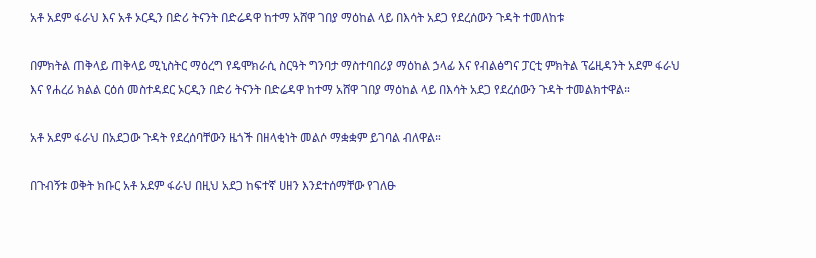አቶ አደም ፋራህ እና አቶ ኦርዲን በድሪ ትናንት በድሬዳዋ ከተማ አሸዋ ገበያ ማዕከል ላይ በእሳት አደጋ የደረሰውን ጉዳት ተመለከቱ

በምክትል ጠቅላይ ጠቅላይ ሚኒስትር ማዕረግ የዴሞክራሲ ስርዓት ግንባታ ማስተባበሪያ ማዕከል ኃላፊ እና የብልፅግና ፓርቲ ምክትል ፕሬዚዳንት አደም ፋራህ እና የሐረሪ ክልል ርዕሰ መስተዳደር ኦርዲን በድሪ ትናንት በድሬዳዋ ከተማ አሸዋ ገበያ ማዕከል ላይ በእሳት አደጋ የደረሰውን ጉዳት ተመልክተዋል።

አቶ አደም ፋራህ በአደጋው ጉዳት የደረሰባቸውን ዜጎች በዘላቂነት መልሶ ማቋቋም ይገባል ብለዋል።

በጉብኝቱ ወቅት ክቡር አቶ አደም ፋራህ በዚህ አደጋ ከፍተኛ ሀዘን እንደተሰማቸው የገለፁ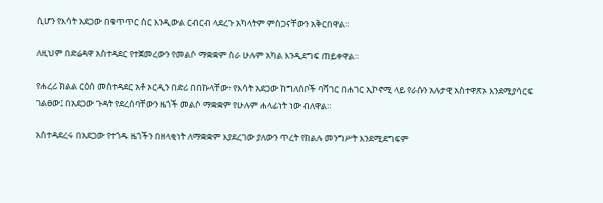ሲሆን የእሳት አደጋው በቁጥጥር ስር እንዲውል ርብርብ ላደረጉ አካላትም ምስጋናቸውን አቅርበዋል።

ለዚህም በድሬዳዋ አስተዳደር የተጀመረውን የመልሶ ማቋቋም ስራ ሁሉም አካል እንዲደግፍ ጠይቀዋል።

የሐረሪ ክልል ርዕሰ መስተዳደር አቶ ኦርዲን በድሪ በበኩላቸው፥ የእሳት አደጋው ከግለሰቦች ባሻገር በሐገር ኢኮኖሚ ላይ የራሱን አሉታዊ አስተዋጽኦ እንደሚያሳርፍ ገልፀው፤ በአደጋው ጉዳት የደረሰባቸውን ዜጎች መልሶ ማቋቋም የሁሉም ሐላፊነት ነው ብለዋል።

አስተዳደረሩ በአደጋው የተጎዱ ዜጎችን በዘላቂነት ለማቋቋም እያደረገው ያለውን ጥረት የክልሉ መንግሥት እንደሚደግፍም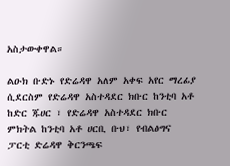አስታውቀዋል።

ልዑክ ቡድኑ የድሬዳዋ አለም አቀፍ አየር ማረፊያ ሲደርስም የድሬዳዋ አስተዳደር ክቡር ከንቲባ አቶ ከድር ጁሀር ፣ የድሬዳዋ አስተዳደር ክቡር ምክትል ከንቲባ አቶ ሀርቢ ቡህ፣ የብልፅግና ፓርቲ ድሬዳዋ ቅርንጫፍ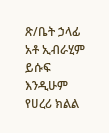ጽ/ቤት ኃላፊ አቶ ኢብራሂም ይሱፍ እንዲሁም የሀረሪ ክልል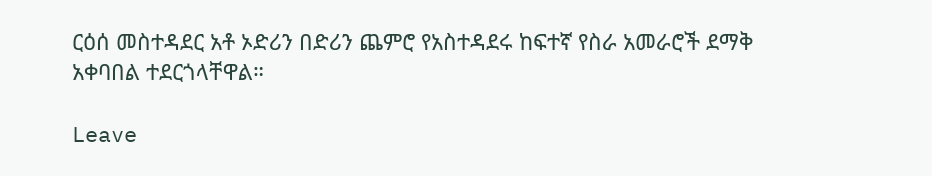ርዕሰ መስተዳደር አቶ ኦድሪን በድሪን ጨምሮ የአስተዳደሩ ከፍተኛ የስራ አመራሮች ደማቅ አቀባበል ተደርጎላቸዋል።

Leave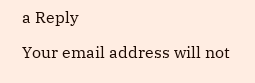a Reply

Your email address will not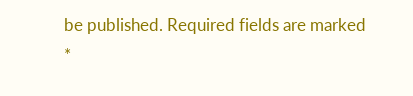be published. Required fields are marked *